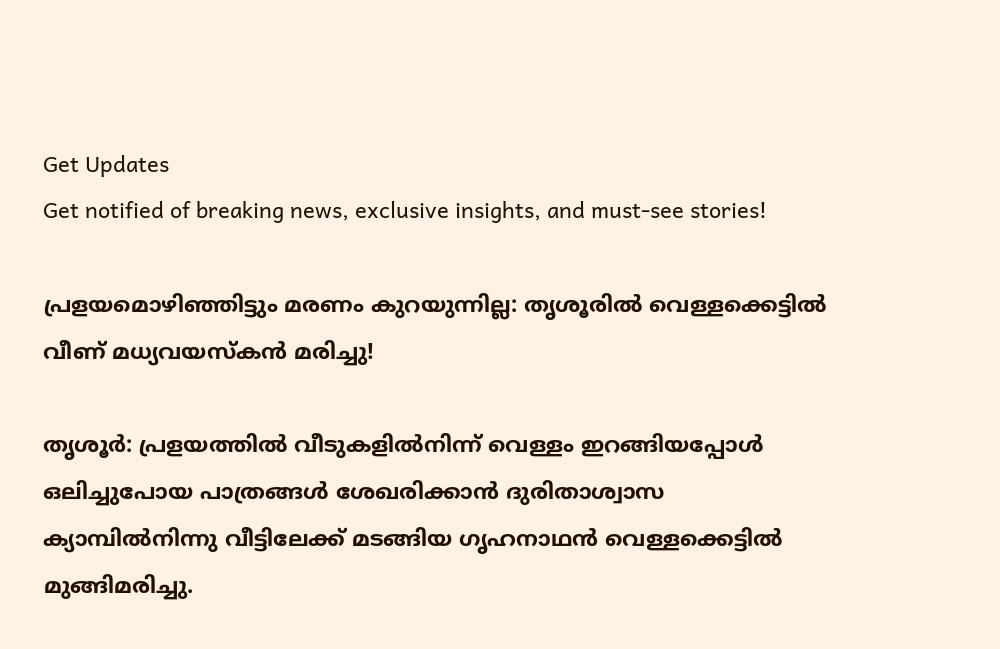Get Updates
Get notified of breaking news, exclusive insights, and must-see stories!

പ്രളയമൊഴിഞ്ഞിട്ടും മരണം കുറയുന്നില്ല: തൃശൂരില്‍ വെള്ളക്കെട്ടില്‍ വീണ് മധ്യവയസ്കന്‍ മരിച്ചു!

തൃശൂര്‍: പ്രളയത്തില്‍ വീടുകളില്‍നിന്ന് വെള്ളം ഇറങ്ങിയപ്പോള്‍ ഒലിച്ചുപോയ പാത്രങ്ങള്‍ ശേഖരിക്കാന്‍ ദുരിതാശ്വാസ ക്യാമ്പില്‍നിന്നു വീട്ടിലേക്ക് മടങ്ങിയ ഗൃഹനാഥന്‍ വെള്ളക്കെട്ടില്‍ മുങ്ങിമരിച്ചു.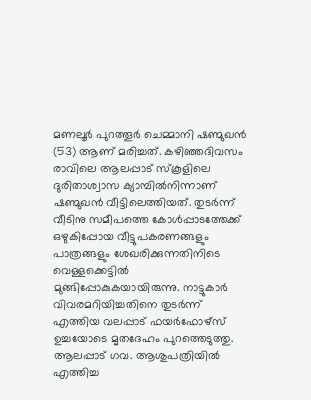മണലൂര്‍ പുറത്തൂര്‍ ചെമ്മാനി ഷണ്മുഖന്‍ (53) ആണ് മരിച്ചത്. കഴിഞ്ഞദിവസം രാവിലെ ആലപ്പാട് സ്‌കൂളിലെ ദുരിതാശ്വാസ ക്യാമ്പില്‍നിന്നാണ് ഷണ്മുഖന്‍ വീട്ടിലെത്തിയത്. തുടര്‍ന്ന് വീടിനു സമീപത്തെ കോള്‍പ്പാടത്തേക്ക് ഒഴുകിപ്പോയ വീട്ടുപകരണങ്ങളും പാത്രങ്ങളും ശേഖരിക്കുന്നതിനിടെ വെള്ളക്കെട്ടില്‍ മുങ്ങിപ്പോകുകയായിരുന്നു. നാട്ടുകാര്‍ വിവരമറിയിച്ചതിനെ തുടര്‍ന്ന് എത്തിയ വലപ്പാട് ഫയര്‍ഫോഴ്‌സ് ഉച്ചയോടെ മൃതദേഹം പുറത്തെടുത്തു. ആലപ്പാട് ഗവ. ആശുപത്രിയില്‍ എത്തിച്ച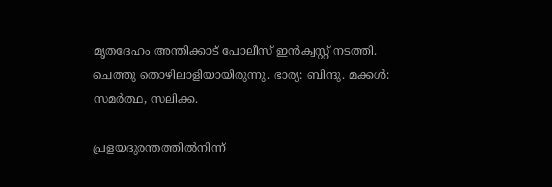മൃതദേഹം അന്തിക്കാട് പോലീസ് ഇന്‍ക്വസ്റ്റ് നടത്തി. ചെത്തു തൊഴിലാളിയായിരുന്നു. ഭാര്യ: ബിന്ദു. മക്കള്‍: സമര്‍ത്ഥ, സലിക്ക.

പ്രളയദുരന്തത്തില്‍നിന്ന്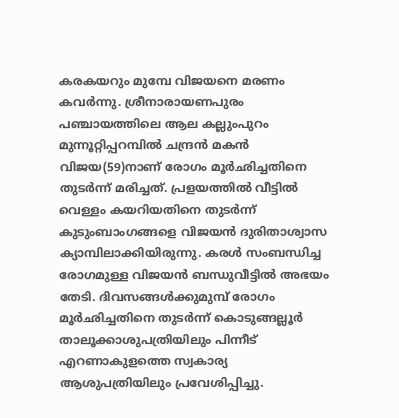കരകയറും മുമ്പേ വിജയനെ മരണം കവര്‍ന്നു. ശ്രീനാരായണപുരം പഞ്ചായത്തിലെ ആല കല്ലുംപുറം മുന്നൂറ്റിപ്പറമ്പില്‍ ചന്ദ്രന്‍ മകന്‍ വിജയ(59)നാണ് രോഗം മൂര്‍ഛിച്ചതിനെ തുടര്‍ന്ന് മരിച്ചത്. പ്രളയത്തില്‍ വീട്ടില്‍ വെള്ളം കയറിയതിനെ തുടര്‍ന്ന് കുടുംബാംഗങ്ങളെ വിജയന്‍ ദുരിതാശ്വാസ ക്യാമ്പിലാക്കിയിരുന്നു. കരള്‍ സംബന്ധിച്ച രോഗമുള്ള വിജയന്‍ ബന്ധുവീട്ടില്‍ അഭയം തേടി. ദിവസങ്ങള്‍ക്കുമുമ്പ് രോഗം മൂര്‍ഛിച്ചതിനെ തുടര്‍ന്ന് കൊടുങ്ങല്ലൂര്‍ താലൂക്കാശുപത്രിയിലും പിന്നീട് എറണാകുളത്തെ സ്വകാര്യ ആശുപത്രിയിലും പ്രവേശിപ്പിച്ചു.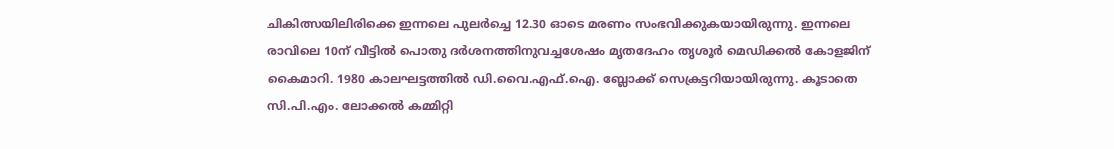ചികിത്സയിലിരിക്കെ ഇന്നലെ പുലര്‍ച്ചെ 12.30 ഓടെ മരണം സംഭവിക്കുകയായിരുന്നു. ഇന്നലെ രാവിലെ 10ന് വീട്ടില്‍ പൊതു ദര്‍ശനത്തിനുവച്ചശേഷം മൃതദേഹം തൃശൂര്‍ മെഡിക്കല്‍ കോളജിന് കൈമാറി. 1980 കാലഘട്ടത്തില്‍ ഡി.വൈ.എഫ്.ഐ. ബ്ലോക്ക് സെക്രട്ടറിയായിരുന്നു. കൂടാതെ സി.പി.എം. ലോക്കല്‍ കമ്മിറ്റി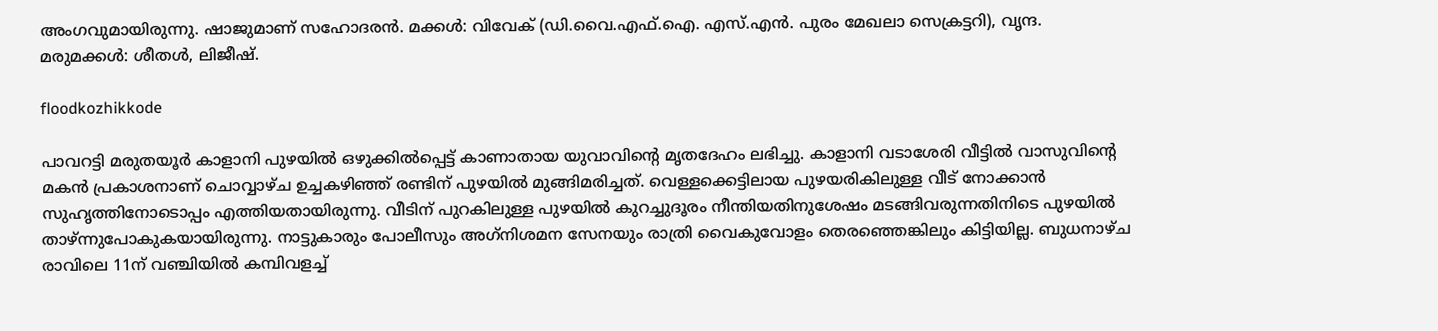അംഗവുമായിരുന്നു. ഷാജുമാണ് സഹോദരന്‍. മക്കള്‍: വിവേക് (ഡി.വൈ.എഫ്.ഐ. എസ്.എന്‍. പുരം മേഖലാ സെക്രട്ടറി), വൃന്ദ. മരുമക്കള്‍: ശീതള്‍, ലിജീഷ്.

floodkozhikkode

പാവറട്ടി മരുതയൂര്‍ കാളാനി പുഴയില്‍ ഒഴുക്കില്‍പ്പെട്ട് കാണാതായ യുവാവിന്റെ മൃതദേഹം ലഭിച്ചു. കാളാനി വടാശേരി വീട്ടില്‍ വാസുവിന്റെ മകന്‍ പ്രകാശനാണ് ചൊവ്വാഴ്ച ഉച്ചകഴിഞ്ഞ് രണ്ടിന് പുഴയില്‍ മുങ്ങിമരിച്ചത്. വെള്ളക്കെട്ടിലായ പുഴയരികിലുള്ള വീട് നോക്കാന്‍ സുഹൃത്തിനോടൊപ്പം എത്തിയതായിരുന്നു. വീടിന് പുറകിലുള്ള പുഴയില്‍ കുറച്ചുദൂരം നീന്തിയതിനുശേഷം മടങ്ങിവരുന്നതിനിടെ പുഴയില്‍ താഴ്ന്നുപോകുകയായിരുന്നു. നാട്ടുകാരും പോലീസും അഗ്‌നിശമന സേനയും രാത്രി വൈകുവോളം തെരഞ്ഞെങ്കിലും കിട്ടിയില്ല. ബുധനാഴ്ച രാവിലെ 11ന് വഞ്ചിയില്‍ കമ്പിവളച്ച്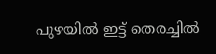പുഴയില്‍ ഇട്ട് തെരച്ചില്‍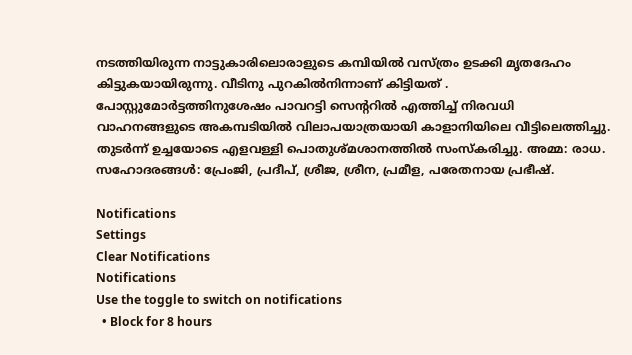നടത്തിയിരുന്ന നാട്ടുകാരിലൊരാളുടെ കമ്പിയില്‍ വസ്ത്രം ഉടക്കി മൃതദേഹം കിട്ടുകയായിരുന്നു. വീടിനു പുറകില്‍നിന്നാണ് കിട്ടിയത് . പോസ്റ്റുമോര്‍ട്ടത്തിനുശേഷം പാവറട്ടി സെന്ററില്‍ എത്തിച്ച് നിരവധി വാഹനങ്ങളുടെ അകമ്പടിയില്‍ വിലാപയാത്രയായി കാളാനിയിലെ വീട്ടിലെത്തിച്ചു. തുടര്‍ന്ന് ഉച്ചയോടെ എളവള്ളി പൊതുശ്മശാനത്തില്‍ സംസ്‌കരിച്ചു. അമ്മ: രാധ. സഹോദരങ്ങള്‍: പ്രേംജി, പ്രദീപ്, ശ്രീജ, ശ്രീന, പ്രമീള, പരേതനായ പ്രഭീഷ്.

Notifications
Settings
Clear Notifications
Notifications
Use the toggle to switch on notifications
  • Block for 8 hours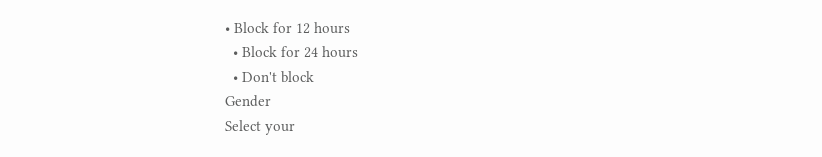• Block for 12 hours
  • Block for 24 hours
  • Don't block
Gender
Select your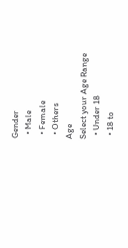Gender
  • Male
  • Female
  • Others
Age
Select your Age Range
  • Under 18
  • 18 to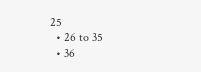25
  • 26 to 35
  • 36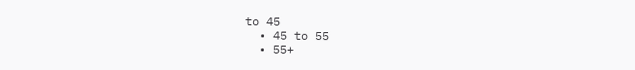to 45
  • 45 to 55
  • 55+